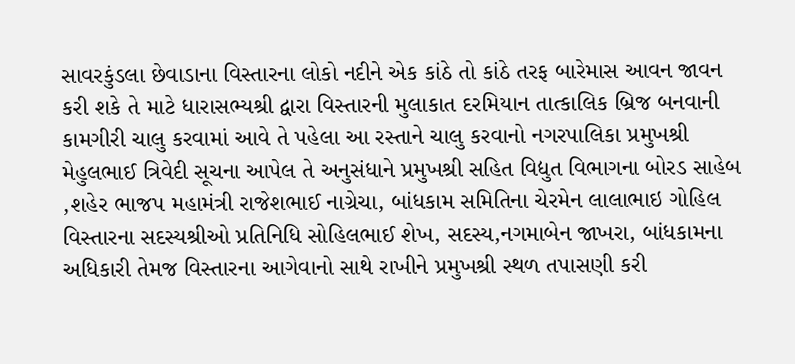સાવરકુંડલા છેવાડાના વિસ્તારના લોકો નદીને એક કાંઠે તો કાંઠે તરફ બારેમાસ આવન જાવન કરી શકે તે માટે ધારાસભ્યશ્રી દ્વારા વિસ્તારની મુલાકાત દરમિયાન તાત્કાલિક બ્રિજ બનવાની કામગીરી ચાલુ કરવામાં આવે તે પહેલા આ રસ્તાને ચાલુ કરવાનો નગરપાલિકા પ્રમુખશ્રી મેહુલભાઈ ત્રિવેદી સૂચના આપેલ તે અનુસંધાને પ્રમુખશ્રી સહિત વિદ્યુત વિભાગના બોરડ સાહેબ ,શહેર ભાજપ મહામંત્રી રાજેશભાઈ નાગ્રેચા, બાંધકામ સમિતિના ચેરમેન લાલાભાઇ ગોહિલ વિસ્તારના સદસ્યશ્રીઓ પ્રતિનિધિ સોહિલભાઈ શેખ, સદસ્ય,નગમાબેન જાખરા, બાંધકામના અધિકારી તેમજ વિસ્તારના આગેવાનો સાથે રાખીને પ્રમુખશ્રી સ્થળ તપાસણી કરી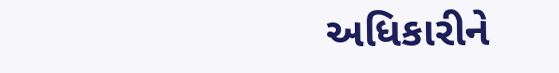અધિકારીને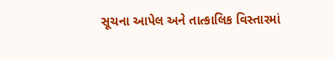સૂચના આપેલ અને તાત્કાલિક વિસ્તારમાં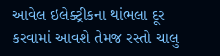આવેલ ઇલેક્ટ્રીકના થાંભલા દૂર કરવામાં આવશે તેમજ રસ્તો ચાલુ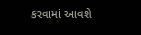કરવામાં આવશે